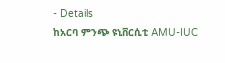- Details
ከአርባ ምንጭ ዩኒቨርሲቲ AMU-IUC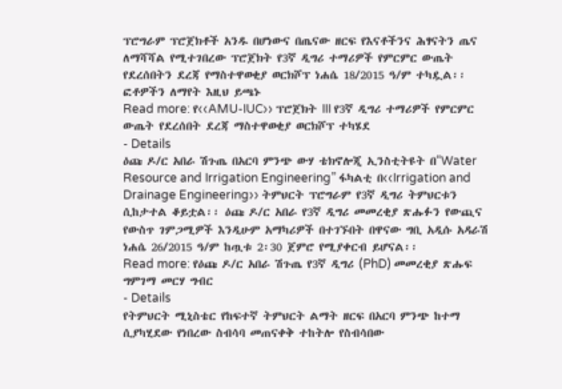ፕሮግራም ፕሮጀክቶች አንዱ በሆነውና በጤናው ዘርፍ የእናቶችንና ሕፃናትን ጤና ለማሻሻል የሚተገበረው ፕሮጀክት የ3ኛ ዲግሪ ተማሪዎች የምርምር ውጤት የደረሰበትን ደረጃ የማስተዋወቂያ ወርክሾፕ ነሐሴ 18/2015 ዓ/ም ተካዷል፡፡ ፎቶዎችን ለማየት እዚህ ይጫኑ
Read more: የ‹‹AMU-IUC›› ፕሮጀክት III የ3ኛ ዲግሪ ተማሪዎች የምርምር ውጤት የደረሰበት ደረጃ ማስተዋወቂያ ወርክሾፕ ተካሄደ
- Details
ዕጩ ዶ/ር አበራ ሽጉጤ በአርባ ምንጭ ውሃ ቴክኖሎጂ ኢንስቲትዩት በ“Water Resource and Irrigation Engineering” ፋካልቲ በ‹‹Irrigation and Drainage Engineering›› ትምህርት ፕሮግራም የ3ኛ ዲግሪ ትምህርቱን ሲከታተል ቆይቷል፡፡ ዕጩ ዶ/ር አበራ የ3ኛ ዲግሪ መመረቂያ ጽሑፉን የውጪና የውስጥ ገምጋሚዎች እንዲሁም አማካሪዎች በተገኙበት በዋናው ግቢ አዲሱ አዳራሽ ነሐሴ 26/2015 ዓ/ም ከጧቱ 2፡30 ጀምሮ የሚያቀርብ ይሆናል፡፡
Read more: የዕጩ ዶ/ር አበራ ሽጉጤ የ3ኛ ዲግሪ (PhD) መመረቂያ ጽሑፍ ግምገማ መርሃ ግብር
- Details
የትምህርት ሚኒስቴር የከፍተኛ ትምህርት ልማት ዘርፍ በአርባ ምንጭ ከተማ ሲያካሂደው የነበረው ስብሳባ መጠናቀቅ ተከትሎ የስብሳበው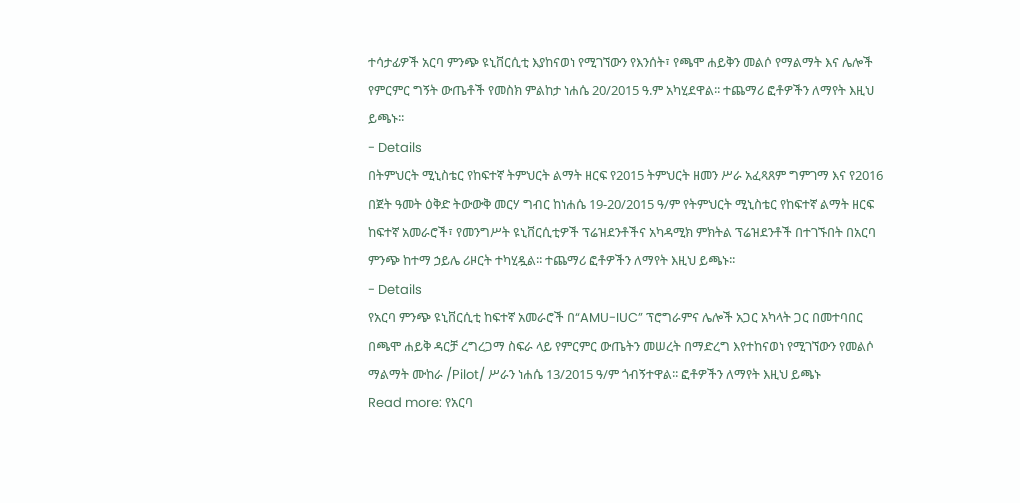ተሳታፊዎች አርባ ምንጭ ዩኒቨርሲቲ እያከናወነ የሚገኘውን የእንሰት፣ የጫሞ ሐይቅን መልሶ የማልማት እና ሌሎች የምርምር ግኝት ውጤቶች የመስክ ምልከታ ነሐሴ 20/2015 ዓ.ም አካሂደዋል፡፡ ተጨማሪ ፎቶዎችን ለማየት እዚህ ይጫኑ፡፡
- Details
በትምህርት ሚኒስቴር የከፍተኛ ትምህርት ልማት ዘርፍ የ2015 ትምህርት ዘመን ሥራ አፈጻጸም ግምገማ እና የ2016 በጀት ዓመት ዕቅድ ትውውቅ መርሃ ግብር ከነሐሴ 19-20/2015 ዓ/ም የትምህርት ሚኒስቴር የከፍተኛ ልማት ዘርፍ ከፍተኛ አመራሮች፣ የመንግሥት ዩኒቨርሲቲዎች ፕሬዝደንቶችና አካዳሚክ ምክትል ፕሬዝደንቶች በተገኙበት በአርባ ምንጭ ከተማ ኃይሌ ሪዞርት ተካሂዷል፡፡ ተጨማሪ ፎቶዎችን ለማየት እዚህ ይጫኑ፡፡
- Details
የአርባ ምንጭ ዩኒቨርሲቲ ከፍተኛ አመራሮች በ“AMU-IUC” ፕሮግራምና ሌሎች አጋር አካላት ጋር በመተባበር በጫሞ ሐይቅ ዳርቻ ረግረጋማ ስፍራ ላይ የምርምር ውጤትን መሠረት በማድረግ እየተከናወነ የሚገኘውን የመልሶ ማልማት ሙከራ /Pilot/ ሥራን ነሐሴ 13/2015 ዓ/ም ጎብኝተዋል፡፡ ፎቶዎችን ለማየት እዚህ ይጫኑ
Read more: የአርባ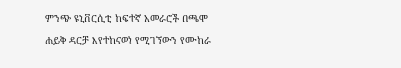ምንጭ ዩኒቨርሲቲ ከፍተኛ አመራሮች በጫሞ ሐይቅ ዳርቻ እየተከናወነ የሚገኘውን የሙከራ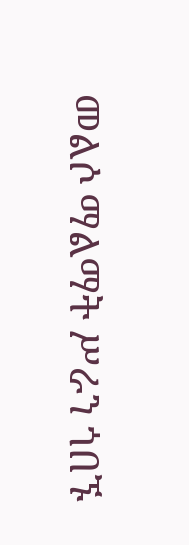መልሶ ማልማት ሥራን ጎበኙ